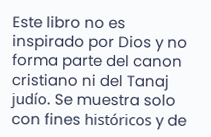Este libro no es inspirado por Dios y no forma parte del canon cristiano ni del Tanaj judío. Se muestra solo con fines históricos y de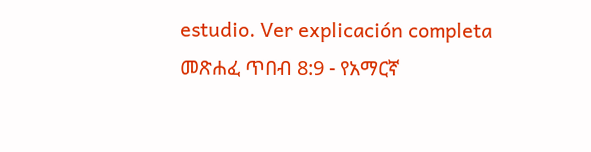estudio. Ver explicación completa መጽሐፈ ጥበብ 8:9 - የአማርኛ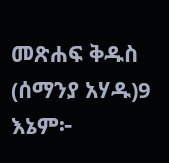መጽሐፍ ቅዱስ (ሰማንያ አሃዱ)9 እኔም፦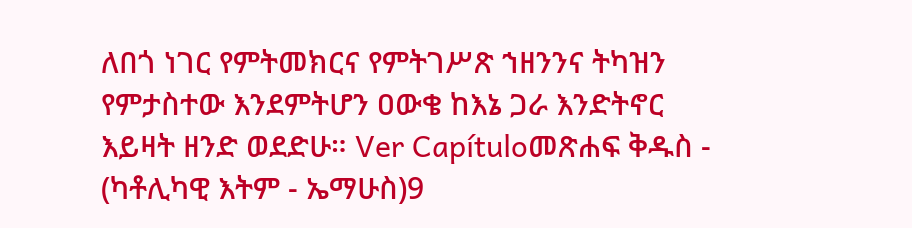ለበጎ ነገር የምትመክርና የምትገሥጽ ኀዘንንና ትካዝን የምታስተው እንደምትሆን ዐውቄ ከእኔ ጋራ እንድትኖር እይዛት ዘንድ ወደድሁ። Ver Capítuloመጽሐፍ ቅዱስ - (ካቶሊካዊ እትም - ኤማሁስ)9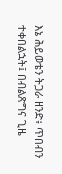እኔ ሕይወቴን ትጋራ ዘንድ፥ ጥበብን ተቀበልኋት፤ በብልጽግና ጊዜ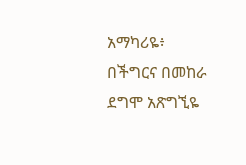አማካሪዬ፥ በችግርና በመከራ ደግሞ አጽግኚዬ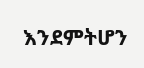እንደምትሆን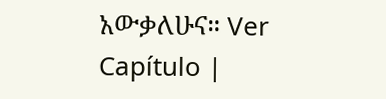አውቃለሁና። Ver Capítulo |